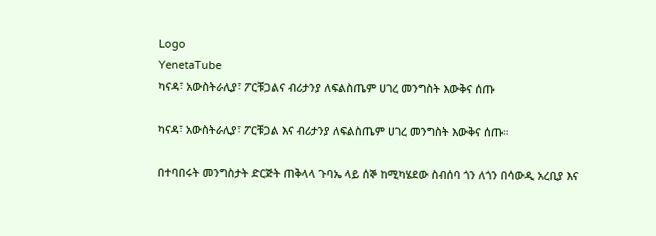Logo
YenetaTube
ካናዳ፣ አውስትራሊያ፣ ፖርቹጋልና ብሪታንያ ለፍልስጤም ሀገረ መንግስት እውቅና ሰጡ

ካናዳ፣ አውስትራሊያ፣ ፖርቹጋል እና ብሪታንያ ለፍልስጤም ሀገረ መንግስት እውቅና ሰጡ።

በተባበሩት መንግስታት ድርጅት ጠቅላላ ጉባኤ ላይ ሰኞ ከሚካሄደው ስብሰባ ጎን ለጎን በሳውዲ አረቢያ እና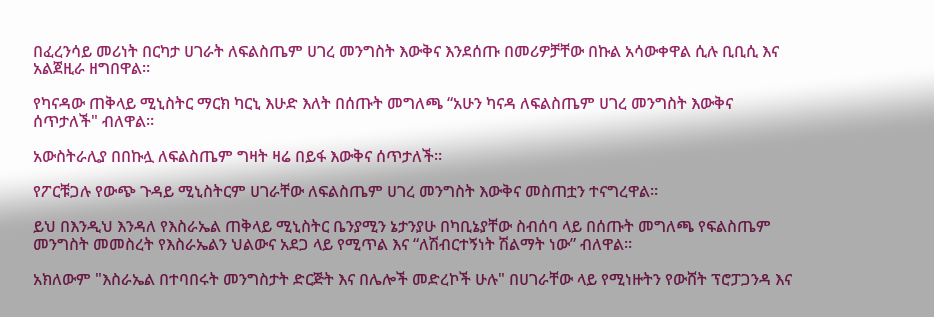በፈረንሳይ መሪነት በርካታ ሀገራት ለፍልስጤም ሀገረ መንግስት እውቅና እንደሰጡ በመሪዎቻቸው በኩል አሳውቀዋል ሲሉ ቢቢሲ እና አልጀዚራ ዘግበዋል።

የካናዳው ጠቅላይ ሚኒስትር ማርክ ካርኒ እሁድ እለት በሰጡት መግለጫ “አሁን ካናዳ ለፍልስጤም ሀገረ መንግስት እውቅና ሰጥታለች" ብለዋል።

አውስትራሊያ በበኩሏ ለፍልስጤም ግዛት ዛሬ በይፋ እውቅና ሰጥታለች።

የፖርቹጋሉ የውጭ ጉዳይ ሚኒስትርም ሀገራቸው ለፍልስጤም ሀገረ መንግስት እውቅና መስጠቷን ተናግረዋል።

ይህ በእንዲህ እንዳለ የእስራኤል ጠቅላይ ሚኒስትር ቤንያሚን ኔታንያሁ በካቢኔያቸው ስብሰባ ላይ በሰጡት መግለጫ የፍልስጤም መንግስት መመስረት የእስራኤልን ህልውና አደጋ ላይ የሚጥል እና “ለሽብርተኝነት ሽልማት ነው” ብለዋል።

አክለውም "እስራኤል በተባበሩት መንግስታት ድርጅት እና በሌሎች መድረኮች ሁሉ" በሀገራቸው ላይ የሚነዙትን የውሸት ፕሮፓጋንዳ እና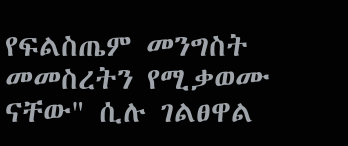የፍልስጤም መንግስት መመስረትን የሚቃወሙ ናቸው" ሲሉ ገልፀዋል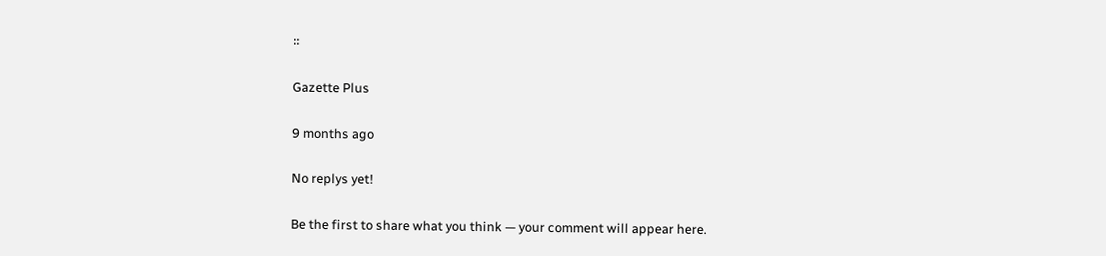።

Gazette Plus

9 months ago

No replys yet!

Be the first to share what you think — your comment will appear here.